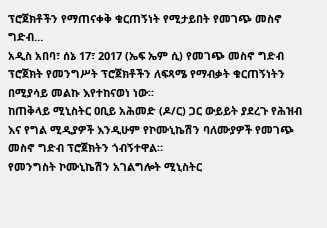ፕሮጀክቶችን የማጠናቀቅ ቁርጠኝነት የሚታይበት የመገጭ መስኖ ግድብ…
አዲስ አበባ፣ ሰኔ 17፣ 2017 (ኤፍ ኤም ሲ) የመገጭ መስኖ ግድብ ፕሮጀክት የመንግሥት ፕሮጀክቶችን ለፍጻሜ የማብቃት ቁርጠኝነትን በሚያሳይ መልኩ እየተከናወነ ነው፡፡
ከጠቅላይ ሚኒስትር ዐቢይ አሕመድ (ዶ/ር) ጋር ውይይት ያደረጉ የሕዝብ እና የግል ሚዲያዎች እንዲሁም የኮሙኒኬሽን ባለሙያዎች የመገጭ መስኖ ግድብ ፕሮጀክትን ጎብኝተዋል።
የመንግስት ኮሙኒኬሽን አገልግሎት ሚኒስትር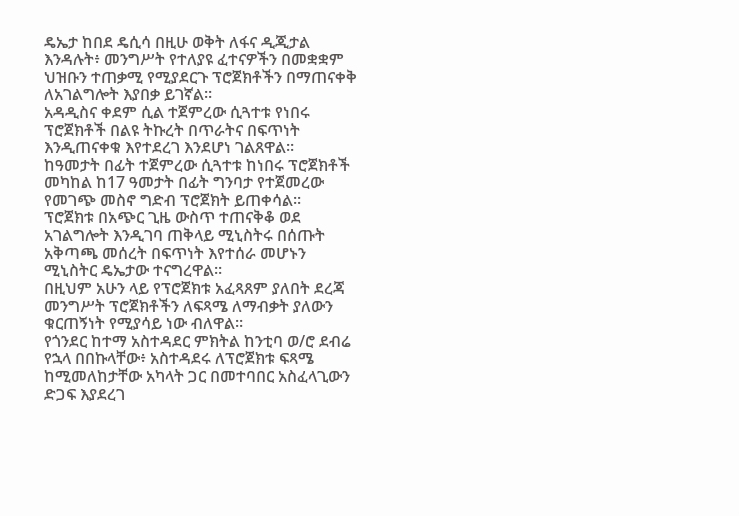ዴኤታ ከበደ ዴሲሳ በዚሁ ወቅት ለፋና ዲጂታል እንዳሉት፥ መንግሥት የተለያዩ ፈተናዎችን በመቋቋም ህዝቡን ተጠቃሚ የሚያደርጉ ፕሮጀክቶችን በማጠናቀቅ ለአገልግሎት እያበቃ ይገኛል።
አዳዲስና ቀደም ሲል ተጀምረው ሲጓተቱ የነበሩ ፕሮጀክቶች በልዩ ትኩረት በጥራትና በፍጥነት እንዲጠናቀቁ እየተደረገ እንደሆነ ገልጸዋል።
ከዓመታት በፊት ተጀምረው ሲጓተቱ ከነበሩ ፕሮጀክቶች መካከል ከ17 ዓመታት በፊት ግንባታ የተጀመረው የመገጭ መስኖ ግድብ ፕሮጀክት ይጠቀሳል፡፡
ፕሮጀክቱ በአጭር ጊዜ ውስጥ ተጠናቅቆ ወደ አገልግሎት እንዲገባ ጠቅላይ ሚኒስትሩ በሰጡት አቅጣጫ መሰረት በፍጥነት እየተሰራ መሆኑን ሚኒስትር ዴኤታው ተናግረዋል።
በዚህም አሁን ላይ የፕሮጀክቱ አፈጻጸም ያለበት ደረጃ መንግሥት ፕሮጀክቶችን ለፍጻሜ ለማብቃት ያለውን ቁርጠኝነት የሚያሳይ ነው ብለዋል።
የጎንደር ከተማ አስተዳደር ምክትል ከንቲባ ወ/ሮ ደብሬ የኋላ በበኩላቸው፥ አስተዳደሩ ለፕሮጀክቱ ፍጻሜ ከሚመለከታቸው አካላት ጋር በመተባበር አስፈላጊውን ድጋፍ እያደረገ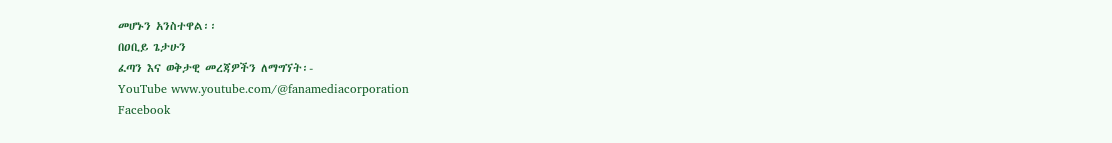መሆኑን አንስተዋል፡፡
በዐቢይ ጌታሁን
ፈጣን እና ወቅታዊ መረጃዎችን ለማግኘት፡-
YouTube www.youtube.com/@fanamediacorporation
Facebook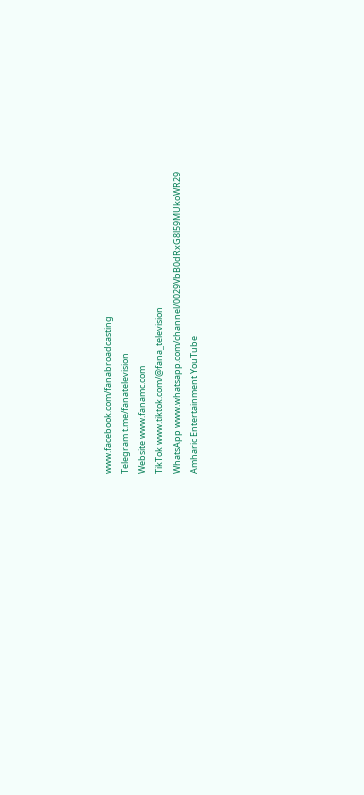www.facebook.com/fanabroadcasting
Telegram t.me/fanatelevision
Website www.fanamc.com
TikTok www.tiktok.com/@fana_television
WhatsApp www.whatsapp.com/channel/0029VbB0dRxG8l59MUkoWR29
Amharic Entertainment YouTube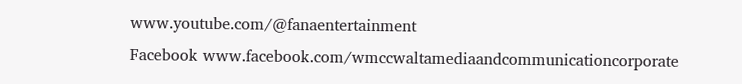www.youtube.com/@fanaentertainment
Facebook www.facebook.com/wmccwaltamediaandcommunicationcorporate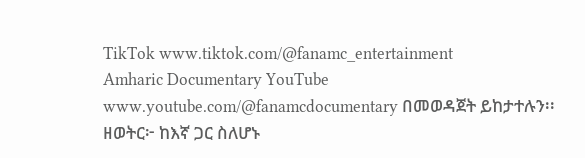TikTok www.tiktok.com/@fanamc_entertainment
Amharic Documentary YouTube www.youtube.com/@fanamcdocumentary በመወዳጀት ይከታተሉን፡፡
ዘወትር፦ ከእኛ ጋር ስለሆኑ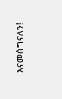እናመሰግናለን!